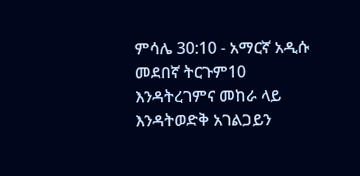ምሳሌ 30:10 - አማርኛ አዲሱ መደበኛ ትርጉም10 እንዳትረገምና መከራ ላይ እንዳትወድቅ አገልጋይን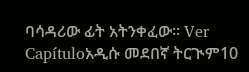ባሳዳሪው ፊት አትንቀፈው። Ver Capítuloአዲሱ መደበኛ ትርጒም10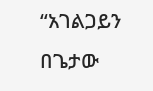“አገልጋይን በጌታው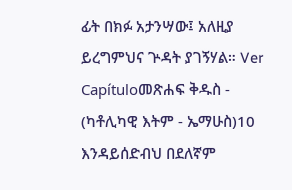ፊት በክፉ አታንሣው፤ አለዚያ ይረግምህና ጕዳት ያገኝሃል። Ver Capítuloመጽሐፍ ቅዱስ - (ካቶሊካዊ እትም - ኤማሁስ)10 እንዳይሰድብህ በደለኛም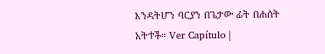እንዳትሆን ባርያን በጌታው ፊት በሐሰት አትተች። Ver Capítulo |